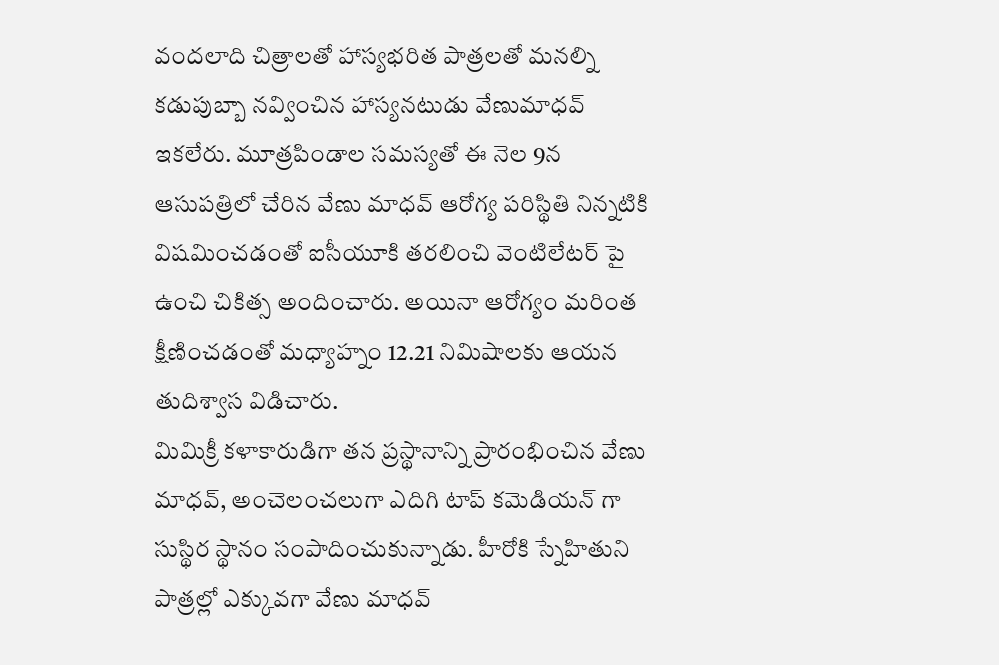వందలాది చిత్రాలతో హాస్యభరిత పాత్రలతో మనల్ని కడుపుబ్బా నవ్వించిన హాస్యనటుడు వేణుమాధవ్ ఇకలేరు. మూత్రపిండాల సమస్యతో ఈ నెల 9న ఆసుపత్రిలో చేరిన వేణు మాధవ్ ఆరోగ్య పరిస్థితి నిన్నటికి విషమించడంతో ఐసీయూకి తరలించి వెంటిలేటర్ పై ఉంచి చికిత్స అందించారు. అయినా ఆరోగ్యం మరింత క్షీణించడంతో మధ్యాహ్నం 12.21 నిమిషాలకు ఆయన తుదిశ్వాస విడిచారు.
మిమిక్రీ కళాకారుడిగా తన ప్రస్థానాన్ని ప్రారంభించిన వేణు మాధవ్, అంచెలంచలుగా ఎదిగి టాప్ కమెడియన్ గా సుస్థిర స్థానం సంపాదించుకున్నాడు. హీరోకి స్నేహితుని పాత్రల్లో ఎక్కువగా వేణు మాధవ్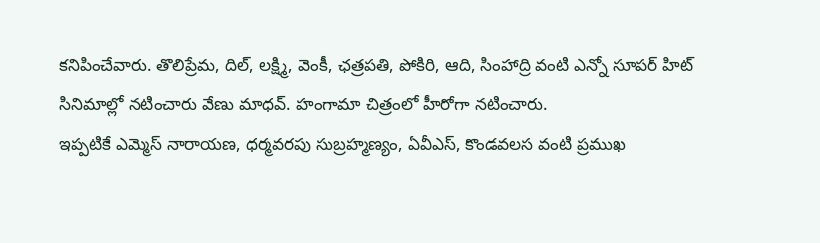కనిపించేవారు. తొలిప్రేమ, దిల్, లక్ష్మి, వెంకీ, ఛత్రపతి, పోకిరి, ఆది, సింహాద్రి వంటి ఎన్నో సూపర్ హిట్ సినిమాల్లో నటించారు వేణు మాధవ్. హంగామా చిత్రంలో హీరోగా నటించారు.
ఇప్పటికే ఎమ్మెస్ నారాయణ, ధర్మవరపు సుబ్రహ్మణ్యం, ఏవీఎస్, కొండవలస వంటి ప్రముఖ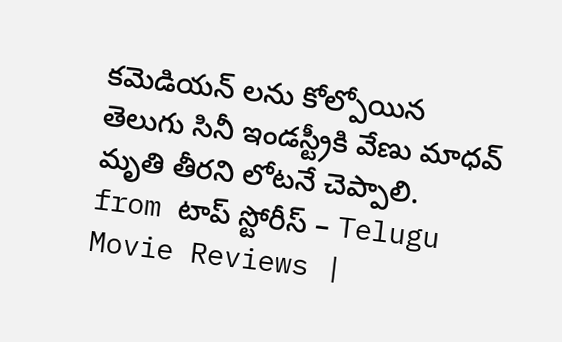కమెడియన్ లను కోల్పోయిన తెలుగు సినీ ఇండస్ట్రీకి వేణు మాధవ్ మృతి తీరని లోటనే చెప్పాలి.
from టాప్ స్టోరీస్ – Telugu Movie Reviews |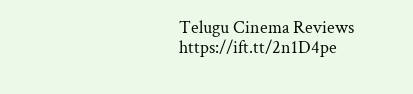Telugu Cinema Reviews https://ift.tt/2n1D4pe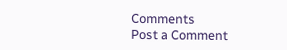Comments
Post a Comment